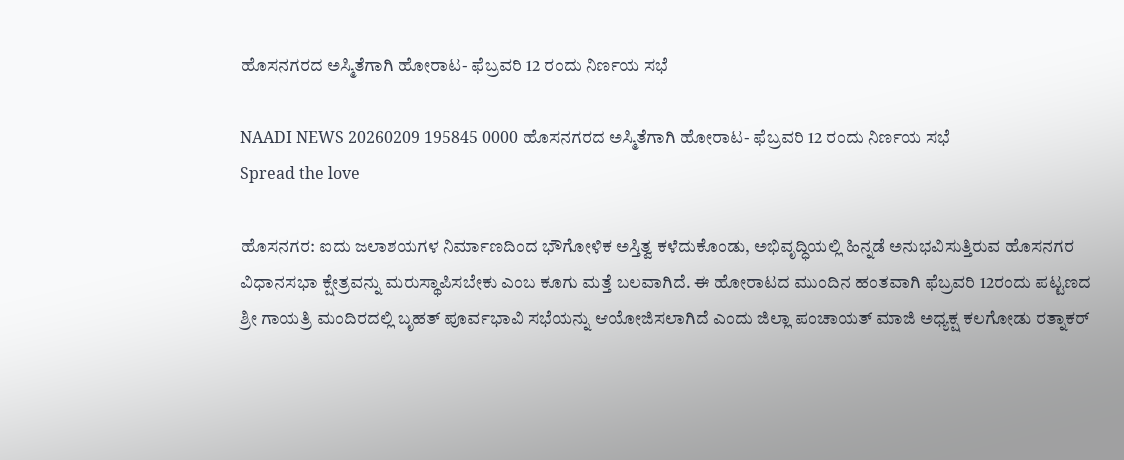ಹೊಸನಗರದ ಅಸ್ಮಿತೆಗಾಗಿ ಹೋರಾಟ- ಫೆಬ್ರವರಿ 12 ರಂದು ನಿರ್ಣಯ ಸಭೆ

NAADI NEWS 20260209 195845 0000 ಹೊಸನಗರದ ಅಸ್ಮಿತೆಗಾಗಿ ಹೋರಾಟ- ಫೆಬ್ರವರಿ 12 ರಂದು ನಿರ್ಣಯ ಸಭೆ
Spread the love

ಹೊಸನಗರ: ಐದು ಜಲಾಶಯಗಳ ನಿರ್ಮಾಣದಿಂದ ಭೌಗೋಳಿಕ ಅಸ್ತಿತ್ವ ಕಳೆದುಕೊಂಡು, ಅಭಿವೃದ್ಧಿಯಲ್ಲಿ ಹಿನ್ನಡೆ ಅನುಭವಿಸುತ್ತಿರುವ ಹೊಸನಗರ ವಿಧಾನಸಭಾ ಕ್ಷೇತ್ರವನ್ನು ಮರುಸ್ಥಾಪಿಸಬೇಕು ಎಂಬ ಕೂಗು ಮತ್ತೆ ಬಲವಾಗಿದೆ. ಈ ಹೋರಾಟದ ಮುಂದಿನ ಹಂತವಾಗಿ ಫೆಬ್ರವರಿ 12ರಂದು ಪಟ್ಟಣದ ಶ್ರೀ ಗಾಯತ್ರಿ ಮಂದಿರದಲ್ಲಿ ಬೃಹತ್ ಪೂರ್ವಭಾವಿ ಸಭೆಯನ್ನು ಆಯೋಜಿಸಲಾಗಿದೆ ಎಂದು ಜಿಲ್ಲಾ ಪಂಚಾಯತ್ ಮಾಜಿ ಅಧ್ಯಕ್ಷ ಕಲಗೋಡು ರತ್ನಾಕರ್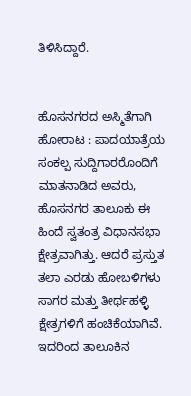ತಿಳಿಸಿದ್ದಾರೆ.


ಹೊಸನಗರದ ಅಸ್ಮಿತೆಗಾಗಿ ಹೋರಾಟ : ಪಾದಯಾತ್ರೆಯ ಸಂಕಲ್ಪ ಸುದ್ದಿಗಾರರೊಂದಿಗೆ ಮಾತನಾಡಿದ ಅವರು, ಹೊಸನಗರ ತಾಲೂಕು ಈ ಹಿಂದೆ ಸ್ವತಂತ್ರ ವಿಧಾನಸಭಾ ಕ್ಷೇತ್ರವಾಗಿತ್ತು. ಆದರೆ ಪ್ರಸ್ತುತ ತಲಾ ಎರಡು ಹೋಬಳಿಗಳು ಸಾಗರ ಮತ್ತು ತೀರ್ಥಹಳ್ಳಿ ಕ್ಷೇತ್ರಗಳಿಗೆ ಹಂಚಿಕೆಯಾಗಿವೆ. ಇದರಿಂದ ತಾಲೂಕಿನ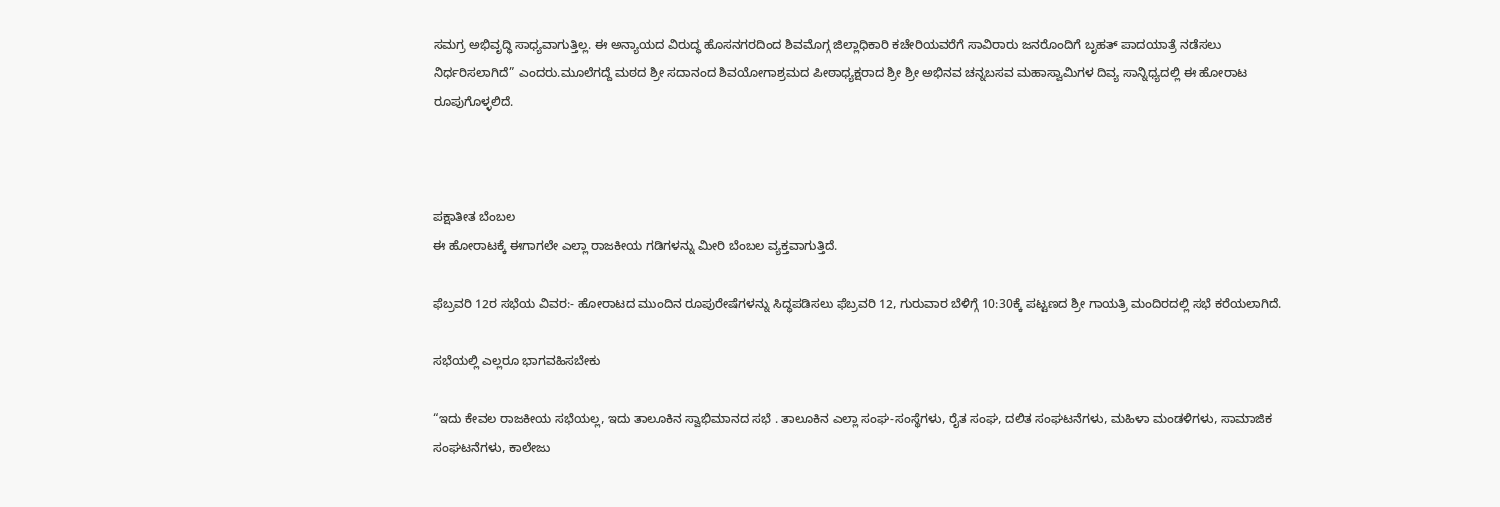ಸಮಗ್ರ ಅಭಿವೃದ್ಧಿ ಸಾಧ್ಯವಾಗುತ್ತಿಲ್ಲ. ಈ ಅನ್ಯಾಯದ ವಿರುದ್ಧ ಹೊಸನಗರದಿಂದ ಶಿವಮೊಗ್ಗ ಜಿಲ್ಲಾಧಿಕಾರಿ ಕಚೇರಿಯವರೆಗೆ ಸಾವಿರಾರು ಜನರೊಂದಿಗೆ ಬೃಹತ್ ಪಾದಯಾತ್ರೆ ನಡೆಸಲು ನಿರ್ಧರಿಸಲಾಗಿದೆ” ಎಂದರು.ಮೂಲೆಗದ್ದೆ ಮಠದ ಶ್ರೀ ಸದಾನಂದ ಶಿವಯೋಗಾಶ್ರಮದ ಪೀಠಾಧ್ಯಕ್ಷರಾದ ಶ್ರೀ ಶ್ರೀ ಅಭಿನವ ಚನ್ನಬಸವ ಮಹಾಸ್ವಾಮಿಗಳ ದಿವ್ಯ ಸಾನ್ನಿಧ್ಯದಲ್ಲಿ ಈ ಹೋರಾಟ ರೂಪುಗೊಳ್ಳಲಿದೆ.



ಪಕ್ಷಾತೀತ ಬೆಂಬಲ
ಈ ಹೋರಾಟಕ್ಕೆ ಈಗಾಗಲೇ ಎಲ್ಲಾ ರಾಜಕೀಯ ಗಡಿಗಳನ್ನು ಮೀರಿ ಬೆಂಬಲ ವ್ಯಕ್ತವಾಗುತ್ತಿದೆ.

ಫೆಬ್ರವರಿ 12ರ ಸಭೆಯ ವಿವರ:- ಹೋರಾಟದ ಮುಂದಿನ ರೂಪುರೇಷೆಗಳನ್ನು ಸಿದ್ಧಪಡಿಸಲು ಫೆಬ್ರವರಿ 12, ಗುರುವಾರ ಬೆಳಿಗ್ಗೆ 10:30ಕ್ಕೆ ಪಟ್ಟಣದ ಶ್ರೀ ಗಾಯತ್ರಿ ಮಂದಿರದಲ್ಲಿ ಸಭೆ ಕರೆಯಲಾಗಿದೆ.

ಸಭೆಯಲ್ಲಿ ಎಲ್ಲರೂ ಭಾಗವಹಿಸಬೇಕು

“ಇದು ಕೇವಲ ರಾಜಕೀಯ ಸಭೆಯಲ್ಲ, ಇದು ತಾಲೂಕಿನ ಸ್ವಾಭಿಮಾನದ ಸಭೆ . ತಾಲೂಕಿನ ಎಲ್ಲಾ ಸಂಘ-ಸಂಸ್ಥೆಗಳು, ರೈತ ಸಂಘ, ದಲಿತ ಸಂಘಟನೆಗಳು, ಮಹಿಳಾ ಮಂಡಳಿಗಳು, ಸಾಮಾಜಿಕ ಸಂಘಟನೆಗಳು, ಕಾಲೇಜು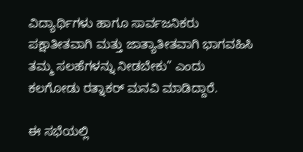ವಿದ್ಯಾರ್ಥಿಗಳು ಹಾಗೂ ಸಾರ್ವಜನಿಕರು ಪಕ್ಷಾತೀತವಾಗಿ ಮತ್ತು ಜಾತ್ಯಾತೀತವಾಗಿ ಭಾಗವಹಿಸಿ ತಮ್ಮ ಸಲಹೆಗಳನ್ನು ನೀಡಬೇಕು” ಎಂದು ಕಲಗೋಡು ರತ್ನಾಕರ್ ಮನವಿ ಮಾಡಿದ್ದಾರೆ.

ಈ ಸಭೆಯಲ್ಲಿ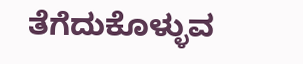ತೆಗೆದುಕೊಳ್ಳುವ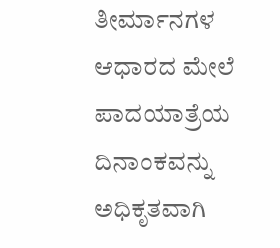ತೀರ್ಮಾನಗಳ ಆಧಾರದ ಮೇಲೆ ಪಾದಯಾತ್ರೆಯ ದಿನಾಂಕವನ್ನು ಅಧಿಕೃತವಾಗಿ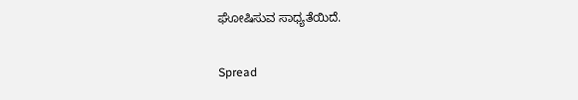ಘೋಷಿಸುವ ಸಾಧ್ಯತೆಯಿದೆ.


Spread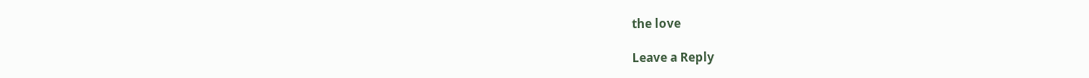the love

Leave a Reply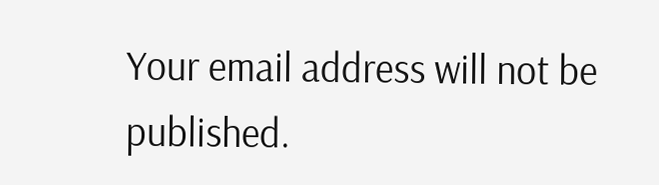Your email address will not be published.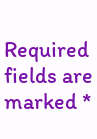Required fields are marked *